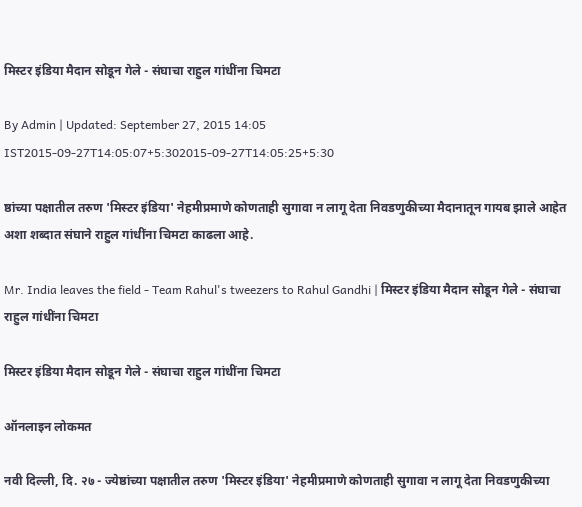मिस्टर इंडिया मैदान सोडून गेले - संघाचा राहुल गांधींना चिमटा

By Admin | Updated: September 27, 2015 14:05 IST2015-09-27T14:05:07+5:302015-09-27T14:05:25+5:30

ष्ठांच्या पक्षातील तरुण 'मिस्टर इंडिया' नेहमीप्रमाणे कोणताही सुगावा न लागू देता निवडणुकीच्या मैदानातून गायब झाले आहेत अशा शब्दात संघाने राहुल गांधींना चिमटा काढला आहे.

Mr. India leaves the field - Team Rahul's tweezers to Rahul Gandhi | मिस्टर इंडिया मैदान सोडून गेले - संघाचा राहुल गांधींना चिमटा

मिस्टर इंडिया मैदान सोडून गेले - संघाचा राहुल गांधींना चिमटा

ऑनलाइन लोकमत

नवी दिल्ली, दि. २७ - ज्येष्ठांच्या पक्षातील तरुण 'मिस्टर इंडिया' नेहमीप्रमाणे कोणताही सुगावा न लागू देता निवडणुकीच्या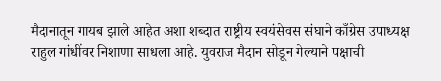मैदानातून गायब झाले आहेत अशा शब्दात राष्ट्रीय स्वयंसेवस संघाने काँग्रेस उपाध्यक्ष राहुल गांधींवर निशाणा साधला आहे. युवराज मैदान सोडून गेल्याने पक्षाची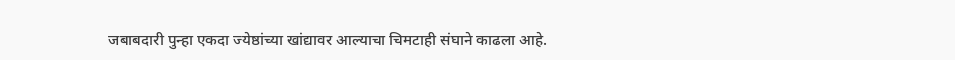जबाबदारी पुन्हा एकदा ज्येष्ठांच्या खांद्यावर आल्याचा चिमटाही संघाने काढला आहे.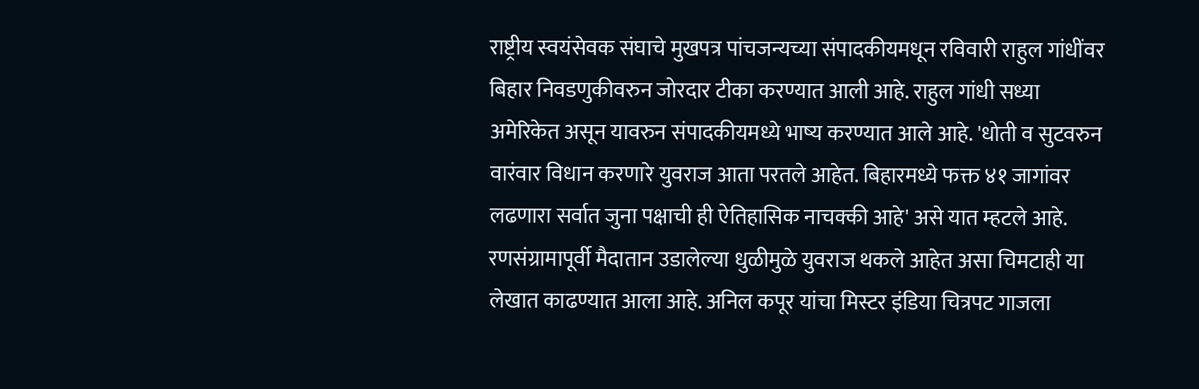राष्ट्रीय स्वयंसेवक संघाचे मुखपत्र पांचजन्यच्या संपादकीयमधून रविवारी राहुल गांधींवर बिहार निवडणुकीवरुन जोरदार टीका करण्यात आली आहे. राहुल गांधी सध्या अमेरिकेत असून यावरुन संपादकीयमध्ये भाष्य करण्यात आले आहे. 'धोती व सुटवरुन वारंवार विधान करणारे युवराज आता परतले आहेत. बिहारमध्ये फक्त ४१ जागांवर लढणारा सर्वात जुना पक्षाची ही ऐतिहासिक नाचक्की आहे' असे यात म्हटले आहे. रणसंग्रामापूर्वी मैदातान उडालेल्या धुळीमुळे युवराज थकले आहेत असा चिमटाही या लेखात काढण्यात आला आहे. अनिल कपूर यांचा मिस्टर इंडिया चित्रपट गाजला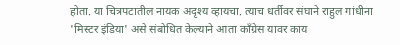होता. या चित्रपटातील नायक अदृश्य व्हायचा. त्याच धर्तीवर संघाने राहुल गांधीना 'मिस्टर इंडिया' असे संबोधित केल्याने आता काँग्रेस यावर काय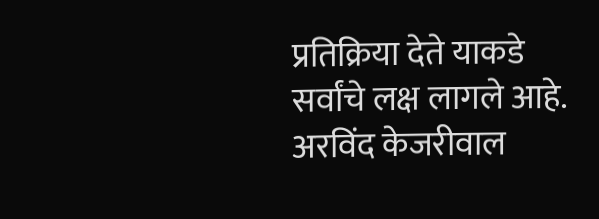प्रतिक्रिया देते याकडे सर्वांचे लक्ष लागले आहे. अरविंद केजरीवाल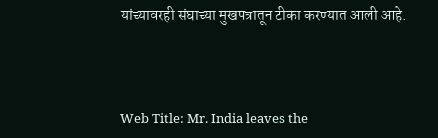यांच्यावरही संघाच्या मुखपत्रातून टीका करण्यात आली आहे.



Web Title: Mr. India leaves the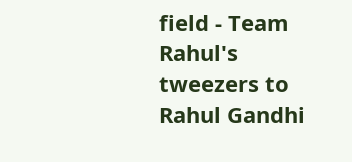field - Team Rahul's tweezers to Rahul Gandhi